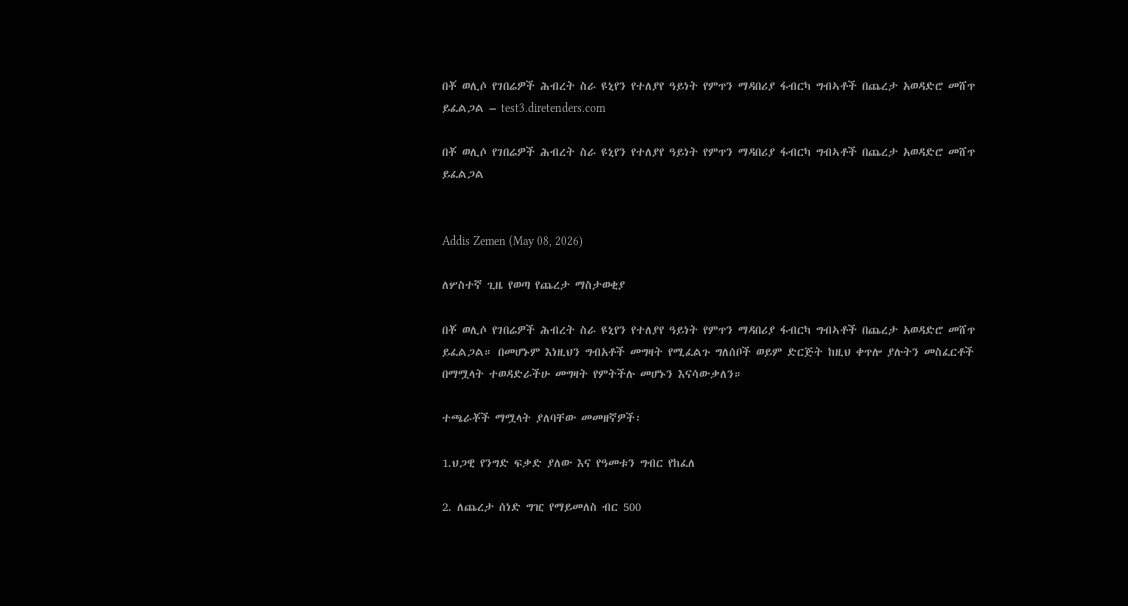በቾ ወሊሶ የገበሬዎች ሕብረት ስራ ዩኒየን የተለያየ ዓይነት የምጥን ማዳበሪያ ፋብርካ ግብኣቶች በጨረታ አወዳድሮ መሸጥ ይፈልጋል – test3.diretenders.com

በቾ ወሊሶ የገበሬዎች ሕብረት ስራ ዩኒየን የተለያየ ዓይነት የምጥን ማዳበሪያ ፋብርካ ግብኣቶች በጨረታ አወዳድሮ መሸጥ ይፈልጋል


Addis Zemen (May 08, 2026)

ለሦስተኛ ጊዜ የወጣ የጨረታ ማስታወቂያ

በቾ ወሊሶ የገበሬዎች ሕብረት ስራ ዩኒየን የተለያየ ዓይነት የምጥን ማዳበሪያ ፋብርካ ግብኣቶች በጨረታ አወዳድሮ መሸጥ ይፈልጋል። በመሆኑም እነዚህን ግብአቶች መግዛት የሚፈልጉ ግለሰቦች ወይም ድርጅት ከዚህ ቀጥሎ ያሉትን መስፈርቶች በማሟላት ተወዳድራችሁ መግዛት የምትችሉ መሆኑን እናሳውቃለን።

ተጫራቾች ማሟላት ያለባቸው መመዘኛዎች፡

1.ህጋዊ የንግድ ፍቃድ ያለው እና የዓመቱን ግብር የከፈለ

2. ለጨረታ ሰነድ ግዢ የማይመለስ ብር 500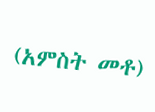(አምስት መቶ)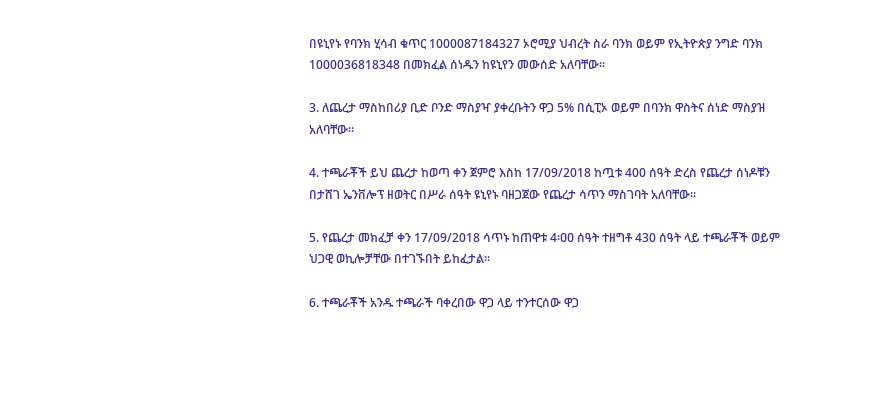በዩኒየኑ የባንክ ሂሳብ ቁጥር 1000087184327 ኦሮሚያ ህብረት ስራ ባንክ ወይም የኢትዮጵያ ንግድ ባንክ 1000036818348 በመክፈል ሰነዱን ከዩኒየን መውሰድ አለባቸው።

3. ለጨረታ ማስከበሪያ ቢድ ቦንድ ማስያዣ ያቀረቡትን ዋጋ 5% በሲፒኦ ወይም በባንክ ዋስትና ሰነድ ማስያዝ አለባቸው፡፡

4. ተጫራቾች ይህ ጨረታ ከወጣ ቀን ጀምሮ እስከ 17/09/2018 ከጧቱ 400 ሰዓት ድረስ የጨረታ ሰነዶቹን በታሸገ ኤንቨሎፕ ዘወትር በሥራ ሰዓት ዩኒየኑ ባዘጋጀው የጨረታ ሳጥን ማስገባት አለባቸው።

5. የጨረታ መክፈቻ ቀን 17/09/2018 ሳጥኑ ከጠዋቱ 4፡ዐዐ ሰዓት ተዘግቶ 430 ሰዓት ላይ ተጫራቾች ወይም ህጋዊ ወኪሎቻቸው በተገኙበት ይከፈታል።

6. ተጫራቾች አንዱ ተጫራች ባቀረበው ዋጋ ላይ ተንተርሰው ዋጋ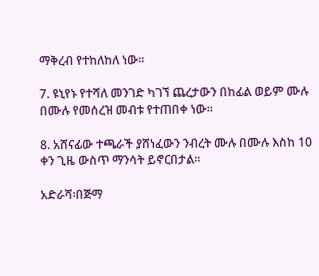ማቅረብ የተከለከለ ነው።

7. ዩኒየኑ የተሻለ መንገድ ካገኘ ጨረታውን በከፊል ወይም ሙሉ በሙሉ የመሰረዝ መብቱ የተጠበቀ ነው።

8. አሸናፊው ተጫራች ያሸነፈውን ንብረት ሙሉ በሙሉ እስከ 10 ቀን ጊዜ ውስጥ ማንሳት ይኖርበታል።

አድራሻ፡በጅማ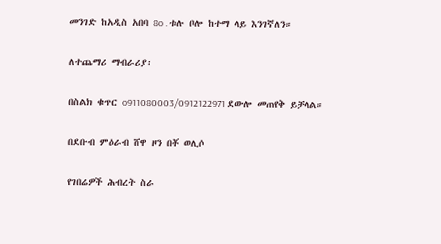መንገድ ከአዲስ አበባ 8o . ቱሉ ቦሎ ከተማ ላይ እንገኛለን።

ለተጨማሪ ማብራሪያ፡

በስልክ ቁጥር o911080003/0912122971 ደውሎ መጠየቅ ይቻላል።

በደቡብ ምዕራብ ሸዋ ዞን በቾ ወሊሶ

የገበሬዎች ሕብረት ስራ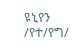ዩኒየን /የተ/የግ/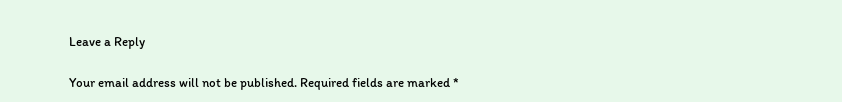Leave a Reply

Your email address will not be published. Required fields are marked *